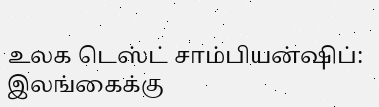உலக டெஸ்ட் சாம்பியன்ஷிப்: இலங்கைக்கு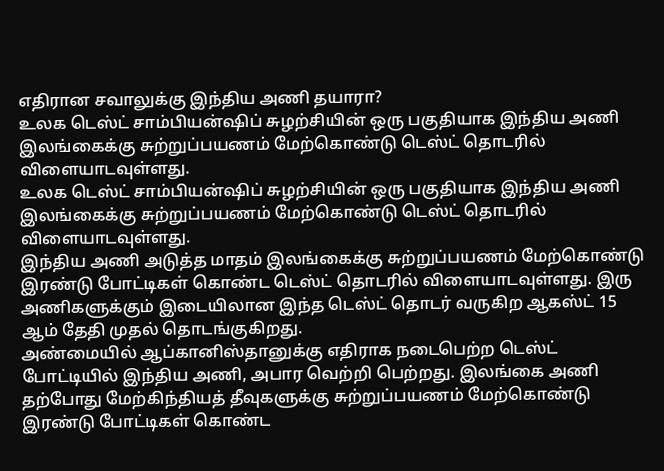எதிரான சவாலுக்கு இந்திய அணி தயாரா?
உலக டெஸ்ட் சாம்பியன்ஷிப் சுழற்சியின் ஒரு பகுதியாக இந்திய அணி இலங்கைக்கு சுற்றுப்பயணம் மேற்கொண்டு டெஸ்ட் தொடரில் விளையாடவுள்ளது.
உலக டெஸ்ட் சாம்பியன்ஷிப் சுழற்சியின் ஒரு பகுதியாக இந்திய அணி இலங்கைக்கு சுற்றுப்பயணம் மேற்கொண்டு டெஸ்ட் தொடரில் விளையாடவுள்ளது.
இந்திய அணி அடுத்த மாதம் இலங்கைக்கு சுற்றுப்பயணம் மேற்கொண்டு இரண்டு போட்டிகள் கொண்ட டெஸ்ட் தொடரில் விளையாடவுள்ளது. இரு அணிகளுக்கும் இடையிலான இந்த டெஸ்ட் தொடர் வருகிற ஆகஸ்ட் 15 ஆம் தேதி முதல் தொடங்குகிறது.
அண்மையில் ஆப்கானிஸ்தானுக்கு எதிராக நடைபெற்ற டெஸ்ட் போட்டியில் இந்திய அணி, அபார வெற்றி பெற்றது. இலங்கை அணி தற்போது மேற்கிந்தியத் தீவுகளுக்கு சுற்றுப்பயணம் மேற்கொண்டு இரண்டு போட்டிகள் கொண்ட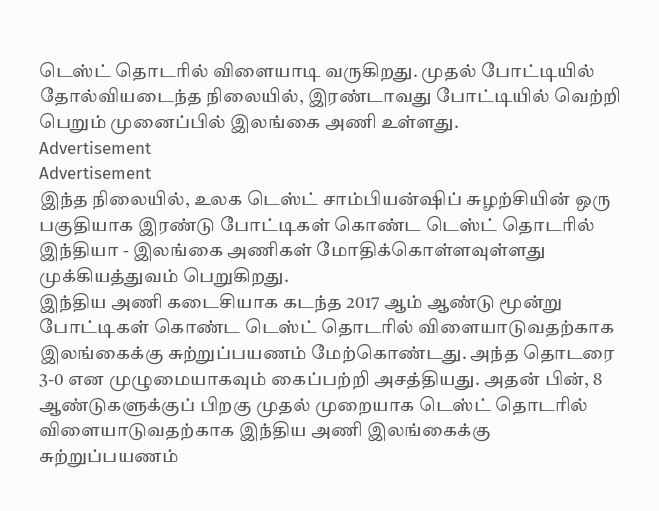டெஸ்ட் தொடரில் விளையாடி வருகிறது. முதல் போட்டியில் தோல்வியடைந்த நிலையில், இரண்டாவது போட்டியில் வெற்றி பெறும் முனைப்பில் இலங்கை அணி உள்ளது.
Advertisement
Advertisement
இந்த நிலையில், உலக டெஸ்ட் சாம்பியன்ஷிப் சுழற்சியின் ஒரு பகுதியாக இரண்டு போட்டிகள் கொண்ட டெஸ்ட் தொடரில் இந்தியா - இலங்கை அணிகள் மோதிக்கொள்ளவுள்ளது முக்கியத்துவம் பெறுகிறது.
இந்திய அணி கடைசியாக கடந்த 2017 ஆம் ஆண்டு மூன்று போட்டிகள் கொண்ட டெஸ்ட் தொடரில் விளையாடுவதற்காக இலங்கைக்கு சுற்றுப்பயணம் மேற்கொண்டது. அந்த தொடரை 3-0 என முழுமையாகவும் கைப்பற்றி அசத்தியது. அதன் பின், 8 ஆண்டுகளுக்குப் பிறகு முதல் முறையாக டெஸ்ட் தொடரில் விளையாடுவதற்காக இந்திய அணி இலங்கைக்கு சுற்றுப்பயணம்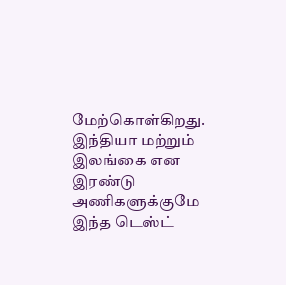மேற்கொள்கிறது.
இந்தியா மற்றும் இலங்கை என இரண்டு அணிகளுக்குமே இந்த டெஸ்ட்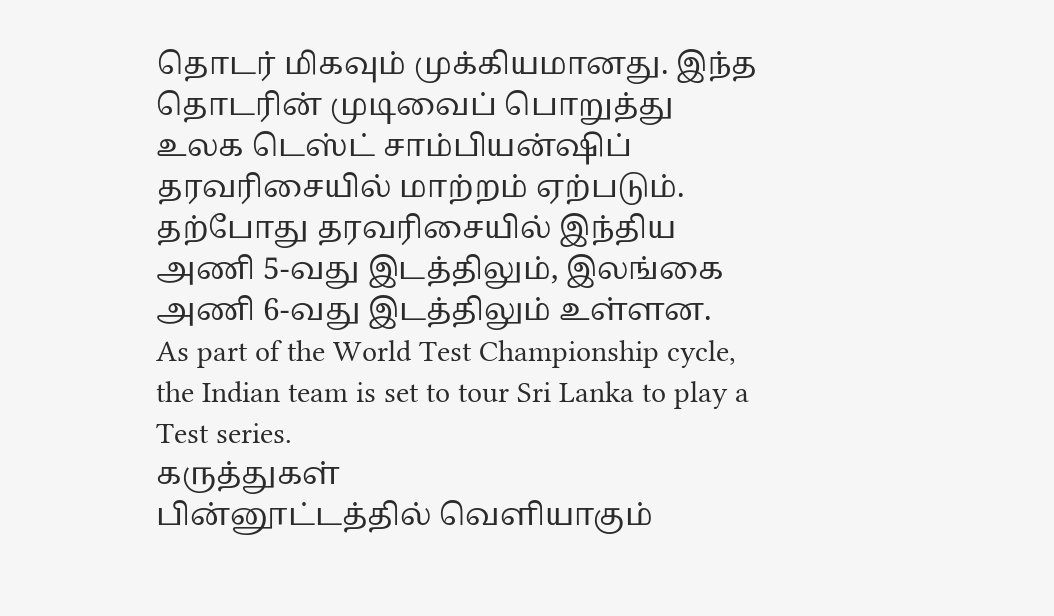தொடர் மிகவும் முக்கியமானது. இந்த தொடரின் முடிவைப் பொறுத்து உலக டெஸ்ட் சாம்பியன்ஷிப் தரவரிசையில் மாற்றம் ஏற்படும். தற்போது தரவரிசையில் இந்திய அணி 5-வது இடத்திலும், இலங்கை அணி 6-வது இடத்திலும் உள்ளன.
As part of the World Test Championship cycle, the Indian team is set to tour Sri Lanka to play a Test series.
கருத்துகள்
பின்னூட்டத்தில் வெளியாகும்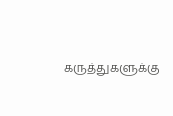கருத்துகளுக்கு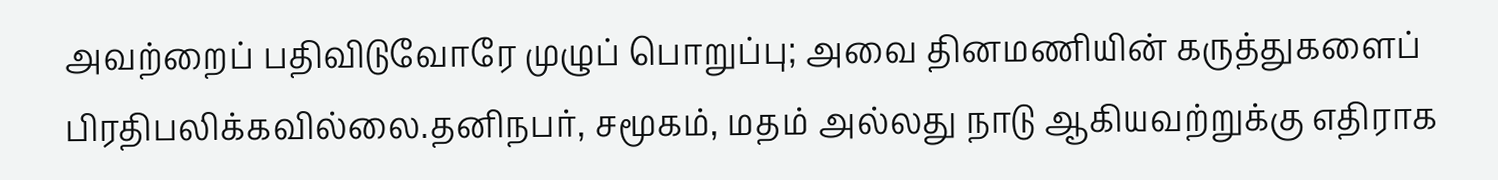அவற்றைப் பதிவிடுவோரே முழுப் பொறுப்பு; அவை தினமணியின் கருத்துகளைப் பிரதிபலிக்கவில்லை.தனிநபர், சமூகம், மதம் அல்லது நாடு ஆகியவற்றுக்கு எதிராக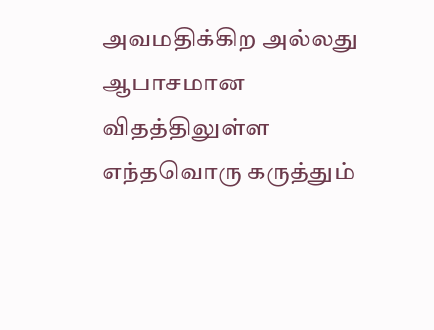அவமதிக்கிற அல்லது ஆபாசமான விதத்திலுள்ள எந்தவொரு கருத்தும்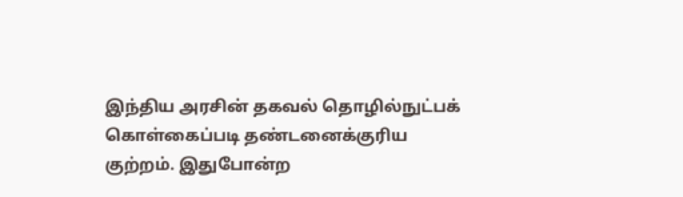இந்திய அரசின் தகவல் தொழில்நுட்பக் கொள்கைப்படி தண்டனைக்குரிய குற்றம். இதுபோன்ற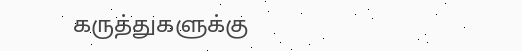கருத்துகளுக்கு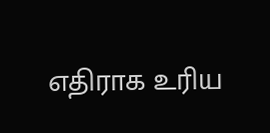எதிராக உரிய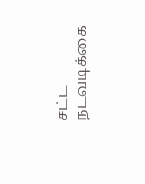சட்ட நடவடிக்கை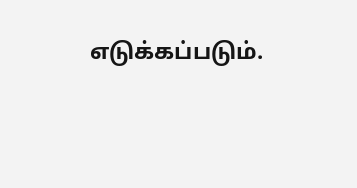எடுக்கப்படும்.